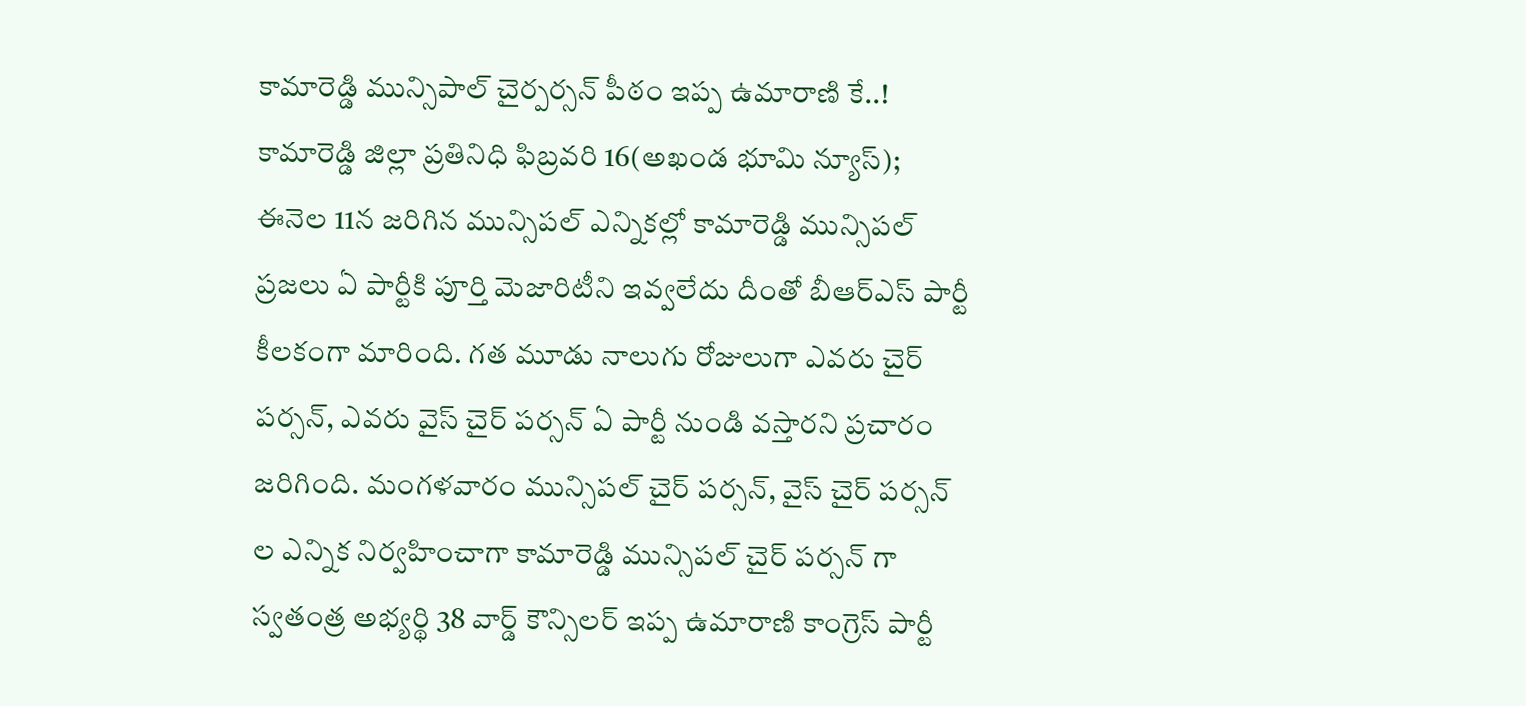కామారెడ్డి మున్సిపాల్ చైర్పర్సన్ పీఠం ఇప్ప ఉమారాణి కే..!
కామారెడ్డి జిల్లా ప్రతినిధి ఫిబ్రవరి 16(అఖండ భూమి న్యూస్);
ఈనెల 11న జరిగిన మున్సిపల్ ఎన్నికల్లో కామారెడ్డి మున్సిపల్ ప్రజలు ఏ పార్టీకి పూర్తి మెజారిటీని ఇవ్వలేదు దీంతో బీఆర్ఎస్ పార్టీ కీలకంగా మారింది. గత మూడు నాలుగు రోజులుగా ఎవరు చైర్ పర్సన్, ఎవరు వైస్ చైర్ పర్సన్ ఏ పార్టీ నుండి వస్తారని ప్రచారం జరిగింది. మంగళవారం మున్సిపల్ చైర్ పర్సన్, వైస్ చైర్ పర్సన్ ల ఎన్నిక నిర్వహించాగా కామారెడ్డి మున్సిపల్ చైర్ పర్సన్ గా స్వతంత్ర అభ్యర్థి 38 వార్డ్ కౌన్సిలర్ ఇప్ప ఉమారాణి కాంగ్రెస్ పార్టీ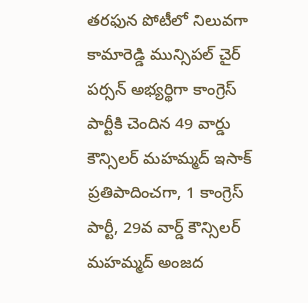తరఫున పోటీలో నిలువగా కామారెడ్డి మున్సిపల్ చైర్ పర్సన్ అభ్యర్థిగా కాంగ్రెస్ పార్టీకి చెందిన 49 వార్డు కౌన్సిలర్ మహమ్మద్ ఇసాక్ ప్రతిపాదించగా, 1 కాంగ్రెస్ పార్టీ, 29వ వార్డ్ కౌన్సిలర్ మహమ్మద్ అంజద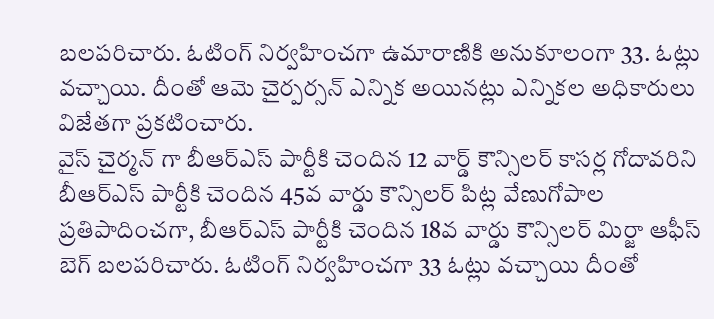బలపరిచారు. ఓటింగ్ నిర్వహించగా ఉమారాణికి అనుకూలంగా 33. ఓట్లు వచ్చాయి. దీంతో ఆమె చైర్పర్సన్ ఎన్నిక అయినట్లు ఎన్నికల అధికారులు విజేతగా ప్రకటించారు.
వైస్ చైర్మన్ గా బీఆర్ఎస్ పార్టీకి చెందిన 12 వార్డ్ కౌన్సిలర్ కాసర్ల గోదావరిని బీఆర్ఎస్ పార్టీకి చెందిన 45వ వార్డు కౌన్సిలర్ పిట్ల వేణుగోపాల ప్రతిపాదించగా, బీఆర్ఎస్ పార్టీకి చెందిన 18వ వార్డు కౌన్సిలర్ మిర్జా ఆఫీస్ బెగ్ బలపరిచారు. ఓటింగ్ నిర్వహించగా 33 ఓట్లు వచ్చాయి దీంతో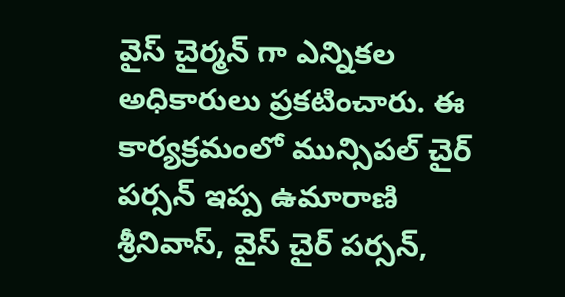వైస్ చైర్మన్ గా ఎన్నికల అధికారులు ప్రకటించారు. ఈ కార్యక్రమంలో మున్సిపల్ చైర్ పర్సన్ ఇప్ప ఉమారాణి శ్రీనివాస్, వైస్ చైర్ పర్సన్,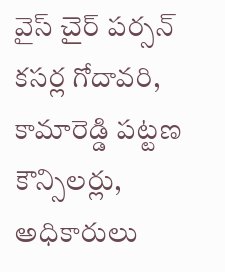వైస్ చైర్ పర్సన్ కసర్ల గోదావరి, కామారెడ్డి పట్టణ కౌన్సిలర్లు, అధికారులు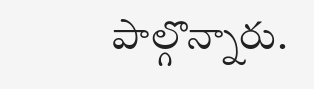పాల్గొన్నారు.